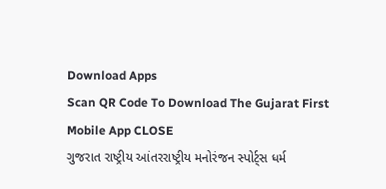Download Apps
Scan QR Code To Download The Gujarat First Mobile App CLOSE
ગુજરાત રાષ્ટ્રીય આંતરરાષ્ટ્રીય મનોરંજન સ્પોર્ટ્સ ધર્મ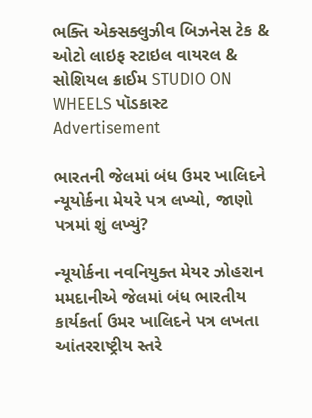ભક્તિ એક્સક્લુઝીવ બિઝનેસ ટેક & ઓટો લાઇફ સ્ટાઇલ વાયરલ & સોશિયલ ક્રાઈમ STUDIO ON WHEELS પૉડકાસ્ટ
Advertisement

ભારતની જેલમાં બંધ ઉમર ખાલિદને ન્યૂયોર્કના મેયરે પત્ર લખ્યો, જાણો પત્રમાં શું લખ્યું?

ન્યૂયોર્કના નવનિયુક્ત મેયર ઝોહરાન મમદાનીએ જેલમાં બંધ ભારતીય કાર્યકર્તા ઉમર ખાલિદને પત્ર લખતા આંતરરાષ્ટ્રીય સ્તરે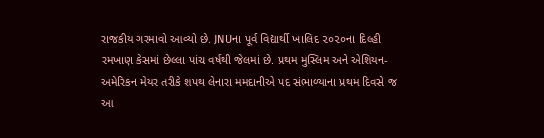રાજકીય ગરમાવો આવ્યો છે. JNUના પૂર્વ વિદ્યાર્થી ખાલિદ ૨૦૨૦ના દિલ્હી રમખાણ કેસમાં છેલ્લા પાંચ વર્ષથી જેલમાં છે. પ્રથમ મુસ્લિમ અને એશિયન-અમેરિકન મેયર તરીકે શપથ લેનારા મમદાનીએ પદ સંભાળ્યાના પ્રથમ દિવસે જ આ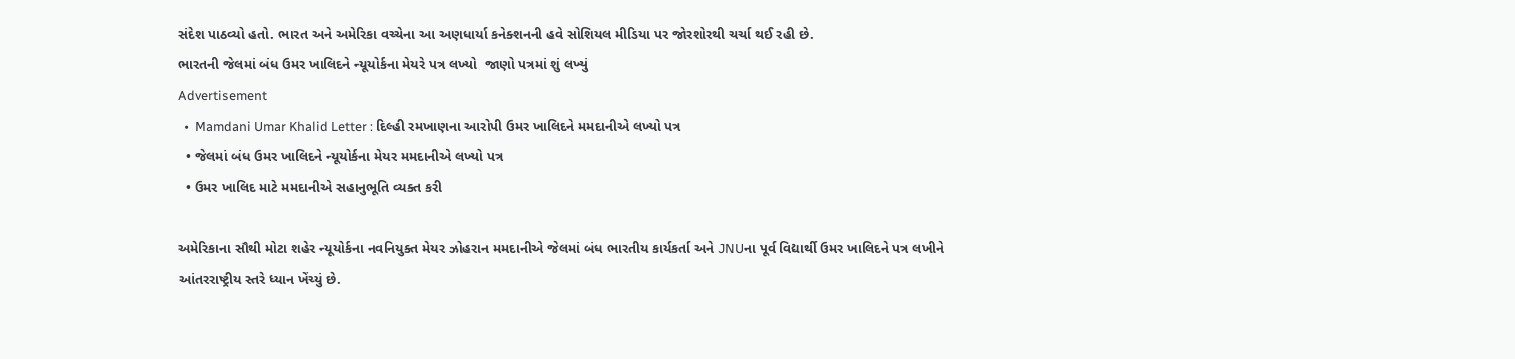સંદેશ પાઠવ્યો હતો. ભારત અને અમેરિકા વચ્ચેના આ અણધાર્યા કનેક્શનની હવે સોશિયલ મીડિયા પર જોરશોરથી ચર્ચા થઈ રહી છે.
ભારતની જેલમાં બંધ ઉમર ખાલિદને ન્યૂયોર્કના મેયરે પત્ર લખ્યો  જાણો પત્રમાં શું લખ્યું
Advertisement
  •  Mamdani Umar Khalid Letter : દિલ્હી રમખાણના આરોપી ઉમર ખાલિદને મમદાનીએ લખ્યો પત્ર
  • જેલમાં બંધ ઉમર ખાલિદને ન્યૂયોર્કના મેયર મમદાનીએ લખ્યો પત્ર
  • ઉમર ખાલિદ માટે મમદાનીએ સહાનુભૂતિ વ્યક્ત કરી

અમેરિકાના સૌથી મોટા શહેર ન્યૂયોર્કના નવનિયુક્ત મેયર ઝોહરાન મમદાનીએ જેલમાં બંધ ભારતીય કાર્યકર્તા અને JNUના પૂર્વ વિદ્યાર્થી ઉમર ખાલિદને પત્ર લખીને આંતરરાષ્ટ્રીય સ્તરે ધ્યાન ખેંચ્યું છે.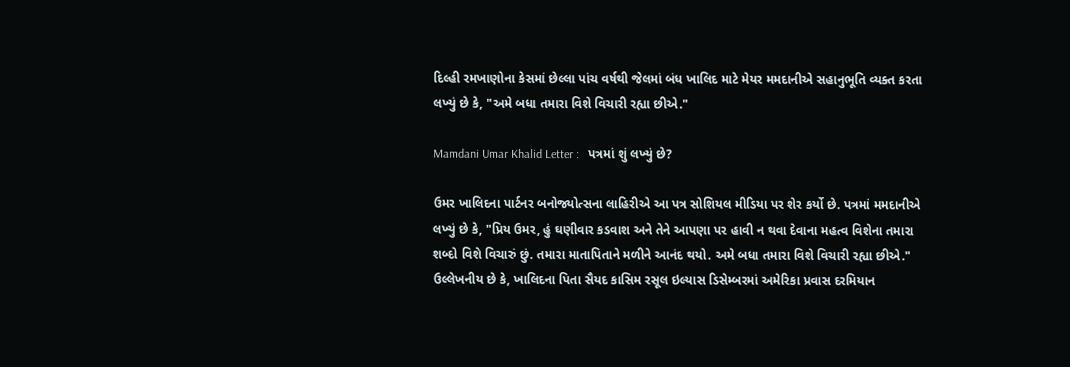દિલ્હી રમખાણોના કેસમાં છેલ્લા પાંચ વર્ષથી જેલમાં બંધ ખાલિદ માટે મેયર મમદાનીએ સહાનુભૂતિ વ્યક્ત કરતા લખ્યું છે કે, "અમે બધા તમારા વિશે વિચારી રહ્યા છીએ."

Mamdani Umar Khalid Letter :   પત્રમાં શું લખ્યું છે?

ઉમર ખાલિદના પાર્ટનર બનોજ્યોત્સના લાહિરીએ આ પત્ર સોશિયલ મીડિયા પર શેર કર્યો છે. પત્રમાં મમદાનીએ લખ્યું છે કે, "પ્રિય ઉમર, હું ઘણીવાર કડવાશ અને તેને આપણા પર હાવી ન થવા દેવાના મહત્વ વિશેના તમારા શબ્દો વિશે વિચારું છું. તમારા માતાપિતાને મળીને આનંદ થયો. અમે બધા તમારા વિશે વિચારી રહ્યા છીએ." ઉલ્લેખનીય છે કે, ખાલિદના પિતા સૈયદ કાસિમ રસૂલ ઇલ્યાસ ડિસેમ્બરમાં અમેરિકા પ્રવાસ દરમિયાન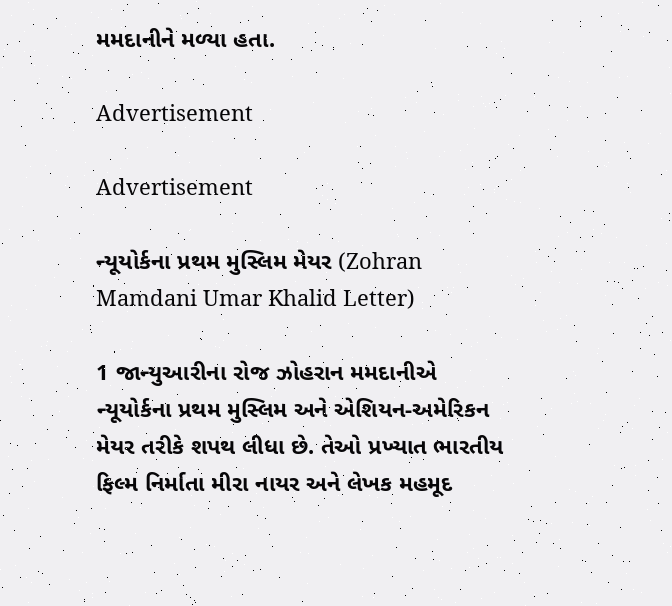મમદાનીને મળ્યા હતા.

Advertisement

Advertisement

ન્યૂયોર્કના પ્રથમ મુસ્લિમ મેયર (Zohran Mamdani Umar Khalid Letter)

1 જાન્યુઆરીના રોજ ઝોહરાન મમદાનીએ ન્યૂયોર્કના પ્રથમ મુસ્લિમ અને એશિયન-અમેરિકન મેયર તરીકે શપથ લીધા છે. તેઓ પ્રખ્યાત ભારતીય ફિલ્મ નિર્માતા મીરા નાયર અને લેખક મહમૂદ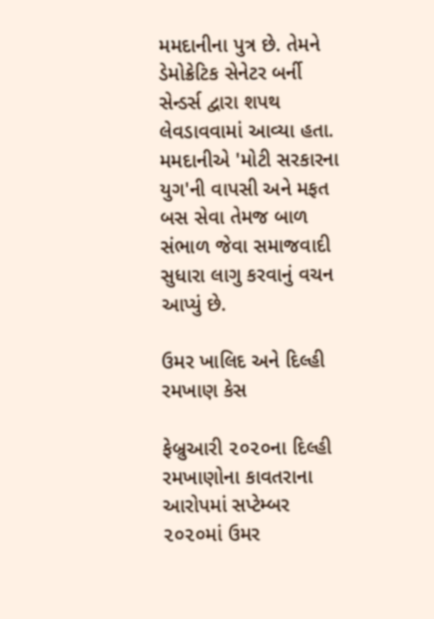મમદાનીના પુત્ર છે. તેમને ડેમોક્રેટિક સેનેટર બર્ની સેન્ડર્સ દ્વારા શપથ લેવડાવવામાં આવ્યા હતા. મમદાનીએ 'મોટી સરકારના યુગ'ની વાપસી અને મફત બસ સેવા તેમજ બાળ સંભાળ જેવા સમાજવાદી સુધારા લાગુ કરવાનું વચન આપ્યું છે.

ઉમર ખાલિદ અને દિલ્હી રમખાણ કેસ

ફેબ્રુઆરી ૨૦૨૦ના દિલ્હી રમખાણોના કાવતરાના આરોપમાં સપ્ટેમ્બર ૨૦૨૦માં ઉમર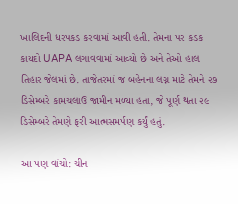ખાલિદની ધરપકડ કરવામાં આવી હતી. તેમના પર કડક કાયદો UAPA લગાવવામાં આવ્યો છે અને તેઓ હાલ તિહાર જેલમાં છે. તાજેતરમાં જ બહેનના લગ્ન માટે તેમને ૨૭ ડિસેમ્બરે કામચલાઉ જામીન મળ્યા હતા, જે પૂર્ણ થતા ૨૯ ડિસેમ્બરે તેમણે ફરી આત્મસમર્પણ કર્યું હતું.

આ પણ વાંચો: ચીન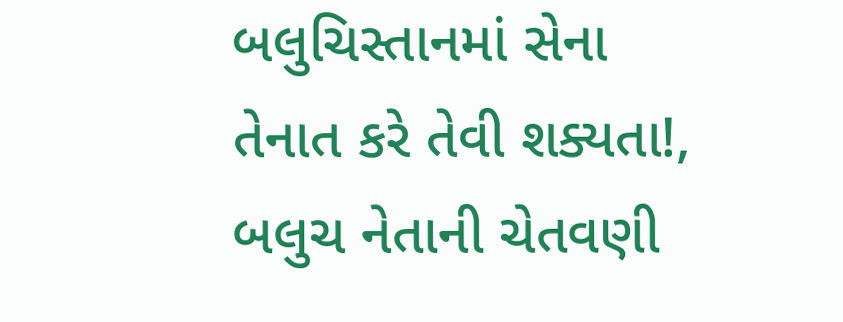બલુચિસ્તાનમાં સેના તેનાત કરે તેવી શક્યતા!, બલુચ નેતાની ચેતવણી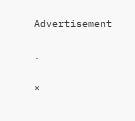Advertisement

.

×